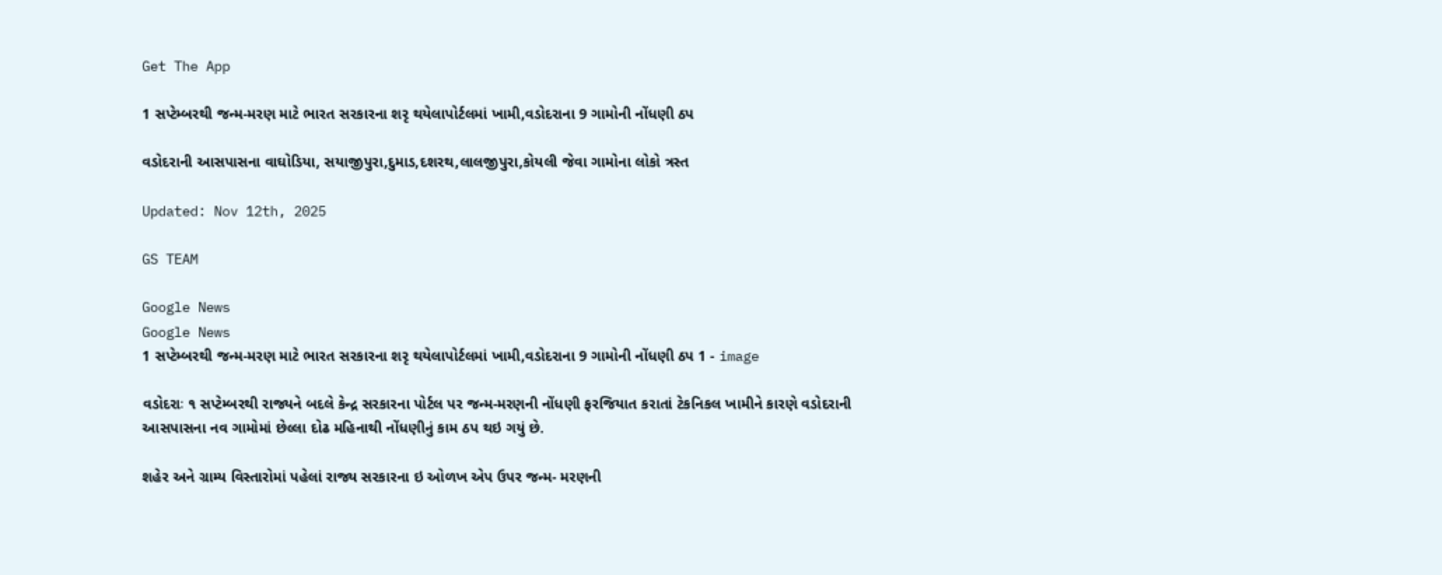Get The App

1 સપ્ટેમ્બરથી જન્મ-મરણ માટે ભારત સરકારના શરૃ થયેલાપોર્ટલમાં ખામી,વડોદરાના 9 ગામોની નોંધણી ઠપ

વડોદરાની આસપાસના વાઘોડિયા, સયાજીપુરા,દુમાડ,દશરથ,લાલજીપુરા,કોયલી જેવા ગામોના લોકો ત્રસ્ત

Updated: Nov 12th, 2025

GS TEAM

Google News
Google News
1 સપ્ટેમ્બરથી જન્મ-મરણ માટે ભારત સરકારના શરૃ થયેલાપોર્ટલમાં ખામી,વડોદરાના 9 ગામોની નોંધણી ઠપ 1 - image

વડોદરાઃ ૧ સપ્ટેમ્બરથી રાજ્યને બદલે કેન્દ્ર સરકારના પોર્ટલ પર જન્મ-મરણની નોંધણી ફરજિયાત કરાતાં ટેકનિકલ ખામીને કારણે વડોદરાની આસપાસના નવ ગામોમાં છેલ્લા દોઢ મહિનાથી નોંધણીનું કામ ઠપ થઇ ગયું છે.

શહેર અને ગ્રામ્ય વિસ્તારોમાં પહેલાં રાજ્ય સરકારના ઇ ઓળખ એપ ઉપર જન્મ- મરણની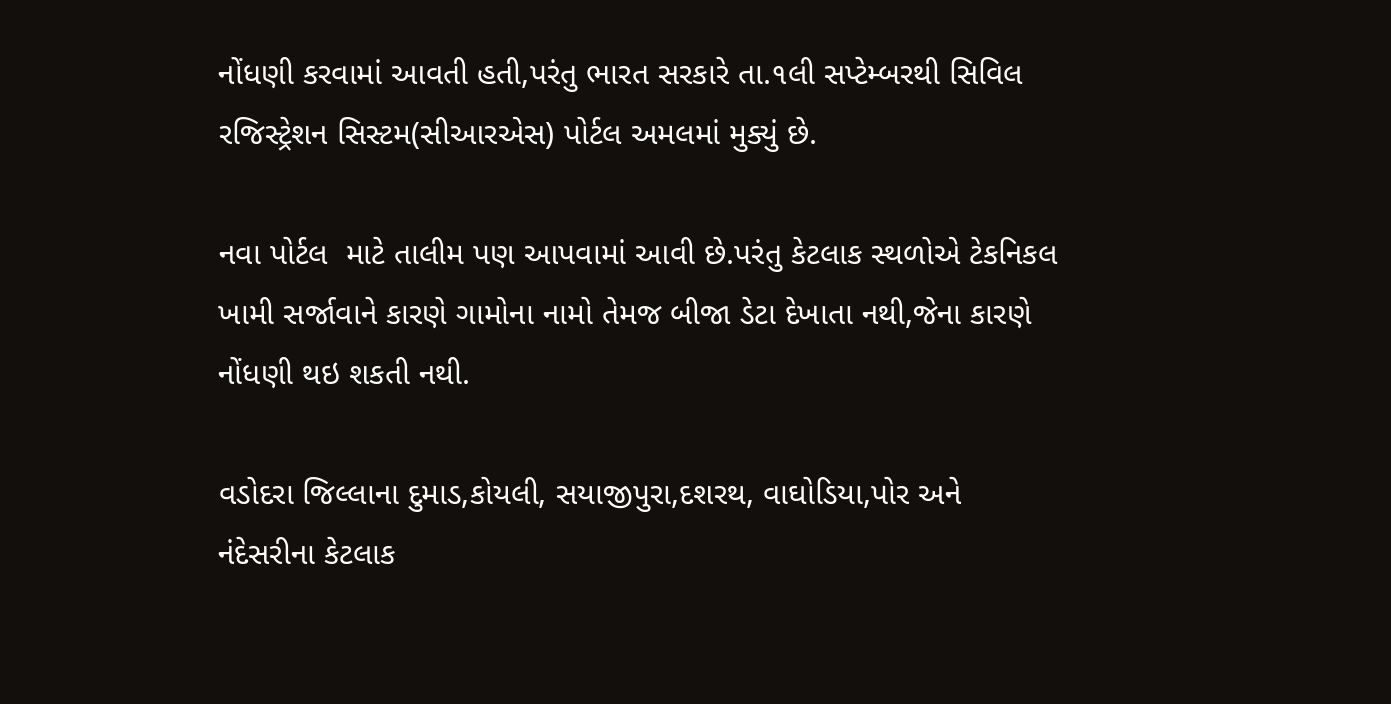નોંધણી કરવામાં આવતી હતી,પરંતુ ભારત સરકારે તા.૧લી સપ્ટેમ્બરથી સિવિલ રજિસ્ટ્રેશન સિસ્ટમ(સીઆરએસ) પોર્ટલ અમલમાં મુક્યું છે.

નવા પોર્ટલ  માટે તાલીમ પણ આપવામાં આવી છે.પરંતુ કેટલાક સ્થળોએ ટેકનિકલ ખામી સર્જાવાને કારણે ગામોના નામો તેમજ બીજા ડેટા દેખાતા નથી,જેના કારણે નોંધણી થઇ શકતી નથી.

વડોદરા જિલ્લાના દુમાડ,કોયલી, સયાજીપુરા,દશરથ, વાઘોડિયા,પોર અને નંદેસરીના કેટલાક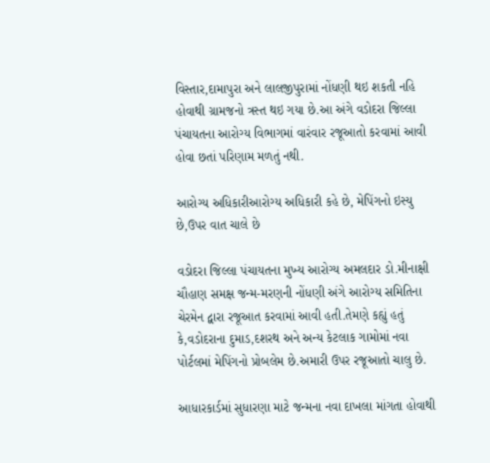વિસ્તાર,દામાપુરા અને લાલજીપુરામાં નોંધણી થઇ શકતી નહિ હોવાથી ગ્રામજનો ત્રસ્ત થઇ ગયા છે.આ અંગે વડોદરા જિલ્લા પંચાયતના આરોગ્ય વિભાગમાં વારંવાર રજૂઆતો કરવામાં આવી હોવા છતાં પરિણામ મળતું નથી.

આરોગ્ય અધિકારીઆરોગ્ય અધિકારી કહે છે, મેપિંગનો ઇસ્યુ છે,ઉપર વાત ચાલે છે

વડોદરા જિલ્લા પંચાયતના મુખ્ય આરોગ્ય અમલદાર ડો.મીનાક્ષી ચૌહાણ સમક્ષ જન્મ-મરણની નોંધણી અંગે આરોગ્ય સમિતિના ચેરમેન દ્વારા રજૂઆત કરવામાં આવી હતી.તેમણે કહ્યું હતું કે,વડોદરાના દુમાડ,દશરથ અને અન્ય કેટલાક ગામોમાં નવા પોર્ટલમાં મેપિંગનો પ્રોબલેમ છે.અમારી ઉપર રજૂઆતો ચાલુ છે.

આધારકાર્ડમાં સુધારણા માટે જન્મના નવા દાખલા માંગતા હોવાથી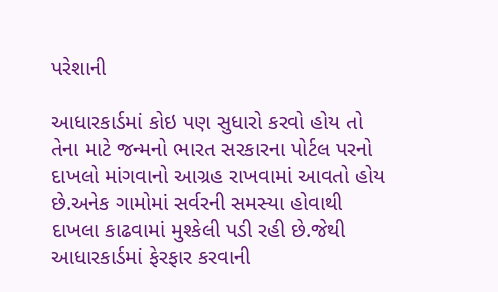પરેશાની

આધારકાર્ડમાં કોઇ પણ સુધારો કરવો હોય તો તેના માટે જન્મનો ભારત સરકારના પોર્ટલ પરનો દાખલો માંગવાનો આગ્રહ રાખવામાં આવતો હોય છે.અનેક ગામોમાં સર્વરની સમસ્યા હોવાથી દાખલા કાઢવામાં મુશ્કેલી પડી રહી છે.જેથી આધારકાર્ડમાં ફેરફાર કરવાની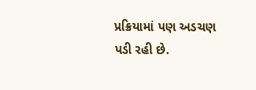પ્રક્રિયામાં પણ અડચણ પડી રહી છે.